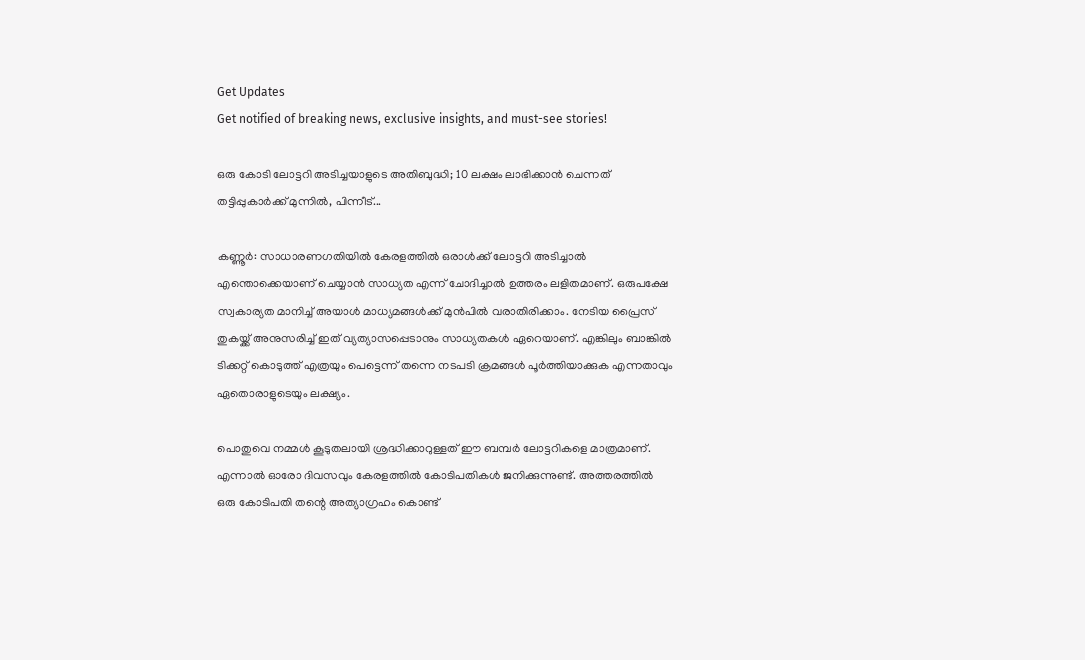Get Updates
Get notified of breaking news, exclusive insights, and must-see stories!

ഒരു കോടി ലോട്ടറി അടിച്ചയാളുടെ അതിബുദ്ധി; 10 ലക്ഷം ലാഭിക്കാൻ ചെന്നത് തട്ടിപ്പുകാർക്ക് മുന്നിൽ, പിന്നീട്...

കണ്ണൂർ: സാധാരണഗതിയിൽ കേരളത്തിൽ ഒരാൾക്ക് ലോട്ടറി അടിച്ചാൽ എന്തൊക്കെയാണ് ചെയ്യാൻ സാധ്യത എന്ന് ചോദിച്ചാൽ ഉത്തരം ലളിതമാണ്. ഒരുപക്ഷേ സ്വകാര്യത മാനിച്ച് അയാൾ മാധ്യമങ്ങൾക്ക് മുൻപിൽ വരാതിരിക്കാം. നേടിയ പ്രൈസ് തുകയ്ക്ക് അനുസരിച്ച് ഇത് വ്യത്യാസപ്പെടാനും സാധ്യതകൾ ഏറെയാണ്. എങ്കിലും ബാങ്കിൽ ടിക്കറ്റ് കൊടുത്ത് എത്രയും പെട്ടെന്ന് തന്നെ നടപടി ക്രമങ്ങൾ പൂർത്തിയാക്കുക എന്നതാവും ഏതൊരാളുടെയും ലക്ഷ്യം.

പൊതുവെ നമ്മൾ കൂടുതലായി ശ്രദ്ധിക്കാറുള്ളത് ഈ ബമ്പർ ലോട്ടറികളെ മാത്രമാണ്. എന്നാൽ ഓരോ ദിവസവും കേരളത്തിൽ കോടിപതികൾ ജനിക്കുന്നുണ്ട്. അത്തരത്തിൽ ഒരു കോടിപതി തന്റെ അത്യാഗ്രഹം കൊണ്ട്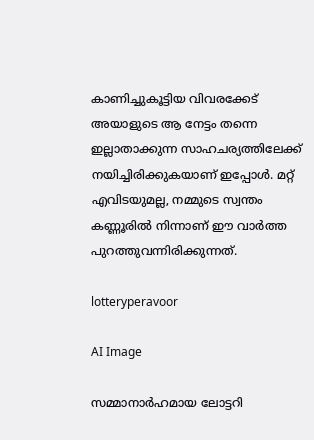കാണിച്ചുകൂട്ടിയ വിവരക്കേട് അയാളുടെ ആ നേട്ടം തന്നെ ഇല്ലാതാക്കുന്ന സാഹചര്യത്തിലേക്ക് നയിച്ചിരിക്കുകയാണ് ഇപ്പോൾ. മറ്റ് എവിടയുമല്ല, നമ്മുടെ സ്വന്തം കണ്ണൂരിൽ നിന്നാണ് ഈ വാർത്ത പുറത്തുവന്നിരിക്കുന്നത്.

lotteryperavoor

AI Image

സമ്മാനാർഹമായ ലോട്ടറി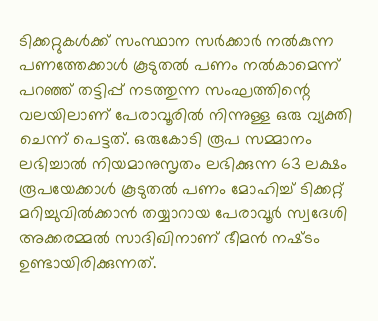ടിക്കറ്റുകൾക്ക് സംസ്ഥാന സർക്കാർ നൽകുന്ന പണത്തേക്കാൾ കൂടുതൽ പണം നൽകാമെന്ന് പറഞ്ഞ് തട്ടിപ്പ് നടത്തുന്ന സംഘത്തിന്റെ വലയിലാണ് പേരാവൂരിൽ നിന്നുള്ള ഒരു വ്യക്തി ചെന്ന് പെട്ടത്. ഒരുകോടി രൂപ സമ്മാനം ലഭിച്ചാൽ നിയമാനുസൃതം ലഭിക്കുന്ന 63 ലക്ഷം രൂപയേക്കാൾ കൂടുതൽ പണം മോഹിച്ച് ടിക്കറ്റ് മറിച്ചുവിൽക്കാൻ തയ്യാറായ പേരാവൂർ സ്വദേശി അക്കരമ്മൽ സാദിഖിനാണ് ഭീമൻ നഷ്‌ടം ഉണ്ടായിരിക്കുന്നത്.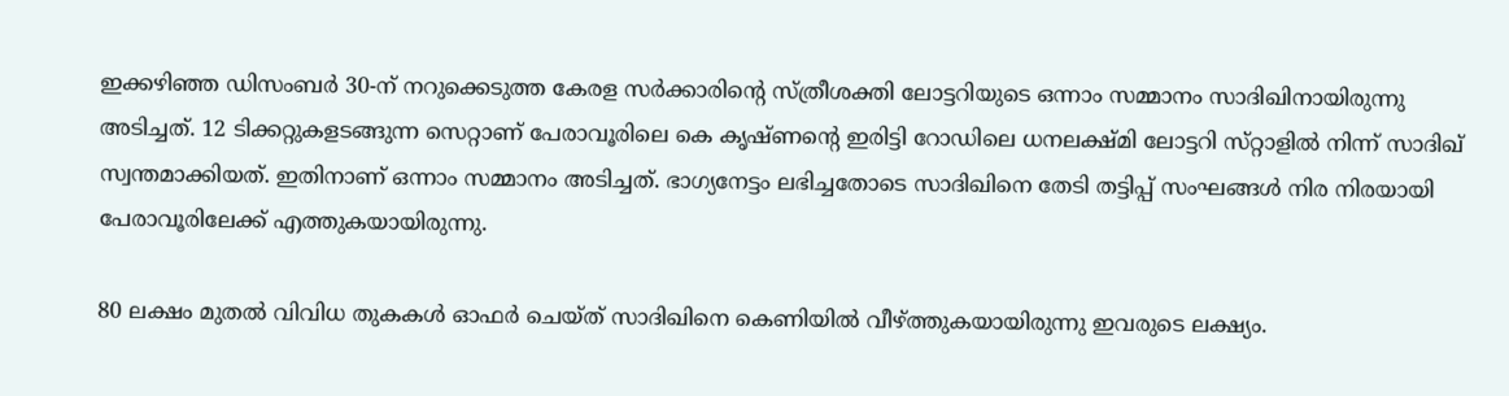ഇക്കഴിഞ്ഞ ഡിസംബർ 30-ന് നറുക്കെടുത്ത കേരള സർക്കാരിന്റെ സ്ത്രീശക്തി ലോട്ടറിയുടെ ഒന്നാം സമ്മാനം സാദിഖിനായിരുന്നു അടിച്ചത്. 12 ടിക്കറ്റുകളടങ്ങുന്ന സെറ്റാണ് പേരാവൂരിലെ കെ കൃഷ്‌ണന്റെ ഇരിട്ടി റോഡിലെ ധനലക്ഷ്‌മി ലോട്ടറി സ്‌റ്റാളിൽ നിന്ന് സാദിഖ് സ്വന്തമാക്കിയത്. ഇതിനാണ് ഒന്നാം സമ്മാനം അടിച്ചത്. ഭാഗ്യനേട്ടം ലഭിച്ചതോടെ സാദിഖിനെ തേടി തട്ടിപ്പ് സംഘങ്ങൾ നിര നിരയായി പേരാവൂരിലേക്ക് എത്തുകയായിരുന്നു.

80 ലക്ഷം മുതൽ വിവിധ തുകകൾ ഓഫർ ചെയ്‌ത്‌ സാദിഖിനെ കെണിയിൽ വീഴ്ത്തുകയായിരുന്നു ഇവരുടെ ലക്ഷ്യം.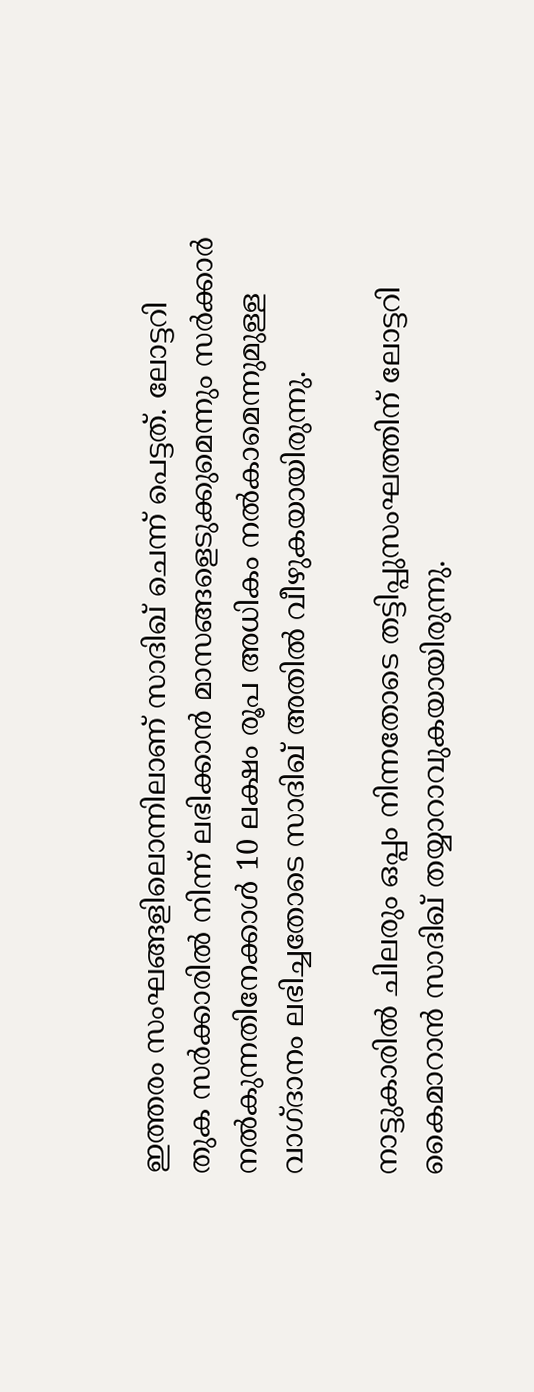ഇത്തരം സംഘങ്ങളിലൊന്നിലാണ് സാദിഖ് ചെന്ന് പെട്ടത്. ലോട്ടറി തുക സർക്കാരിൽ നിന്ന് ലഭിക്കാൻ മാസങ്ങളെടുക്കുമെന്നും സർക്കാർ നൽകുന്നതിനേക്കാൾ 10 ലക്ഷം രൂപ അധികം നൽകാമെന്നുമുള്ള വാഗ്‌ദാനം ലഭിച്ചതോടെ സാദിഖ് അതിൽ വീഴുകയായിരുന്നു.

നാട്ടുകാരിൽ ചിലരും ഒപ്പം നിന്നതോടെ തട്ടിപ്പുസംഘത്തിന് ലോട്ടറി കൈമാറാൻ സാദിഖ് തയ്യാറാവുകയായിരുന്നു.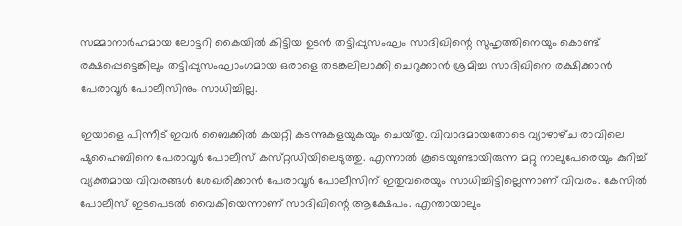സമ്മാനാർഹമായ ലോട്ടറി കൈയിൽ കിട്ടിയ ഉടൻ തട്ടിപ്പുസംഘം സാദിഖിന്റെ സുഹൃത്തിനെയും കൊണ്ട് രക്ഷപ്പെട്ടെങ്കിലും തട്ടിപ്പുസംഘാംഗമായ ഒരാളെ തടങ്കലിലാക്കി ചെറുക്കാൻ ശ്രമിച്ച സാദിഖിനെ രക്ഷിക്കാൻ പേരാവൂർ പോലീസിനും സാധിച്ചില്ല.

ഇയാളെ പിന്നീട് ഇവർ ബൈക്കിൽ കയറ്റി കടന്നുകളയുകയും ചെയ്‌തു. വിവാദമായതോടെ വ്യാഴാഴ്‌ച രാവിലെ ഷുഹൈബിനെ പേരാവൂർ പോലീസ് കസ്‌റ്റഡിയിലെടുത്തു. എന്നാൽ കൂടെയുണ്ടായിരുന്ന മറ്റു നാലുപേരെയും കുറിച്ച് വ്യക്തമായ വിവരങ്ങൾ ശേഖരിക്കാൻ പേരാവൂർ പോലീസിന് ഇതുവരെയും സാധിച്ചിട്ടില്ലെന്നാണ് വിവരം. കേസിൽ പോലീസ് ഇടപെടൽ വൈകിയെന്നാണ് സാദിഖിന്റെ ആക്ഷേപം. എന്തായാലും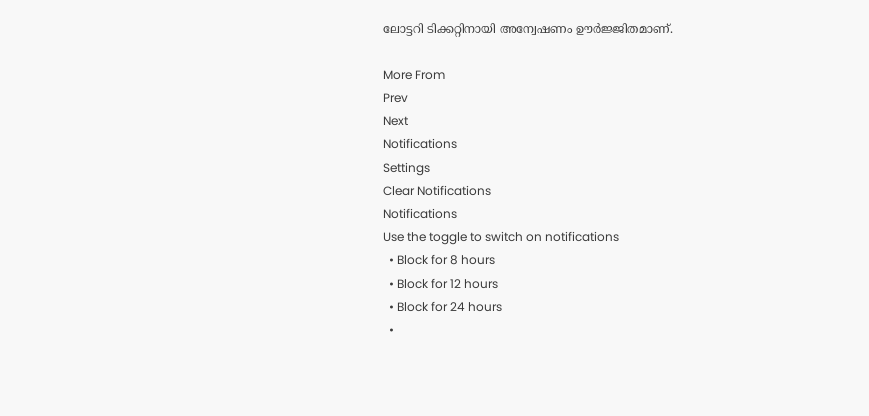ലോട്ടറി ടിക്കറ്റിനായി അന്വേഷണം ഊർജ്ജിതമാണ്.

More From
Prev
Next
Notifications
Settings
Clear Notifications
Notifications
Use the toggle to switch on notifications
  • Block for 8 hours
  • Block for 12 hours
  • Block for 24 hours
  •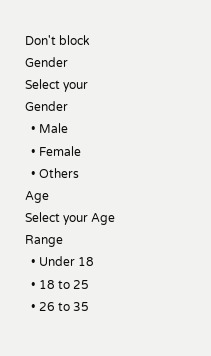Don't block
Gender
Select your Gender
  • Male
  • Female
  • Others
Age
Select your Age Range
  • Under 18
  • 18 to 25
  • 26 to 35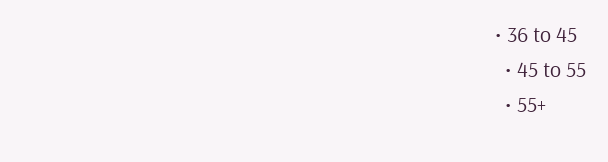• 36 to 45
  • 45 to 55
  • 55+